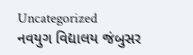Uncategorized
નવયુગ વિદ્યાલય જંબુસર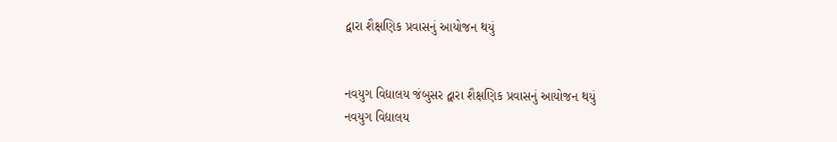દ્વારા શૈક્ષણિક પ્રવાસનું આયોજન થયું


નવયુગ વિદ્યાલય જંબુસર દ્વારા શૈક્ષણિક પ્રવાસનું આયોજન થયું
નવયુગ વિદ્યાલય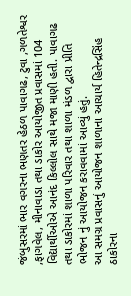જંબુસરમાં ભાર વગરના ભણતર હેઠળ પાવાગઢ, ટુવા ,ગળતેશ્વર ,ફાગવેલ, મીનાવાડા તથા ડાકોર આયોજીત પ્રવાસમાં 104 વિદ્યાર્થીઓએ આનંદ કિલ્લોલ સાથે મજા માણી હતી. પાવાગઢ તથા ડાકોરમાં શાળા પરિવાર તથા શાળા મંડળ દ્વારા પ્રીતિ ભોજન નું આયોજન કરાવવામાં આવ્યું હતું.
આ સમગ્ર પ્રવાસનું આયોજન શાળાના આચાર્ય હિતેન્દ્રસિંહ ઠાકોરના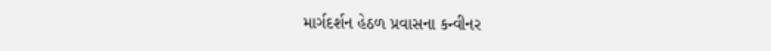માર્ગદર્શન હેઠળ પ્રવાસના કન્વીનર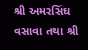શ્રી અમરસિંઘ વસાવા તથા શ્રી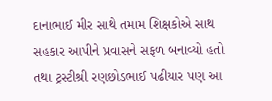દાનાભાઈ મીર સાથે તમામ શિક્ષકોએ સાથ સહકાર આપીને પ્રવાસને સફળ બનાવ્યો હતો તથા ટ્રસ્ટીશ્રી રણછોડભાઈ પઢીયાર પણ આ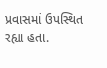પ્રવાસમાં ઉપસ્થિત રહ્યા હતા.